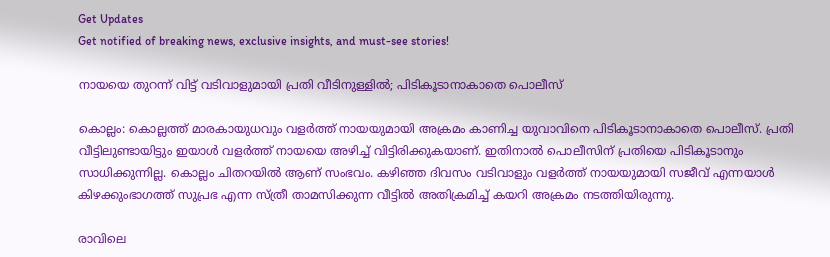Get Updates
Get notified of breaking news, exclusive insights, and must-see stories!

നായയെ തുറന്ന് വിട്ട് വടിവാളുമായി പ്രതി വീടിനുള്ളില്‍; പിടികൂടാനാകാതെ പൊലീസ്

കൊല്ലം: കൊല്ലത്ത് മാരകായുധവും വളര്‍ത്ത് നായയുമായി അക്രമം കാണിച്ച യുവാവിനെ പിടികൂടാനാകാതെ പൊലീസ്. പ്രതി വീട്ടിലുണ്ടായിട്ടും ഇയാള്‍ വളര്‍ത്ത് നായയെ അഴിച്ച് വിട്ടിരിക്കുകയാണ്. ഇതിനാല്‍ പൊലീസിന് പ്രതിയെ പിടികൂടാനും സാധിക്കുന്നില്ല. കൊല്ലം ചിതറയില്‍ ആണ് സംഭവം. കഴിഞ്ഞ ദിവസം വടിവാളും വളര്‍ത്ത് നായയുമായി സജീവ് എന്നയാള്‍ കിഴക്കുംഭാഗത്ത് സുപ്രഭ എന്ന സ്ത്രീ താമസിക്കുന്ന വീട്ടില്‍ അതിക്രമിച്ച് കയറി അക്രമം നടത്തിയിരുന്നു.

രാവിലെ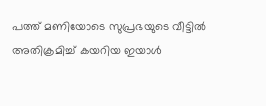പത്ത് മണിയോടെ സുപ്രഭയുടെ വീട്ടില്‍ അതിക്രമിച്ച് കയറിയ ഇയാള്‍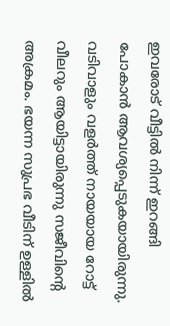ഇവരോട് വീട്ടില്‍ നിന്ന് ഇറങ്ങി പോകാന്‍ ആവശ്യപ്പെടുകയായിരുന്നു. വടിവാളും വളര്‍ത്ത് നായയായ റോട്ട് വീലറും ആയിട്ടായിരുന്നു സജീവിന്റെ അക്രമം. ഭയന്ന സുപ്രഭ വീടിന് ഉള്ളില്‍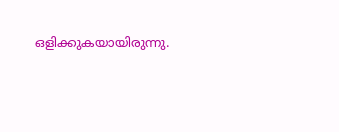ഒളിക്കുകയായിരുന്നു.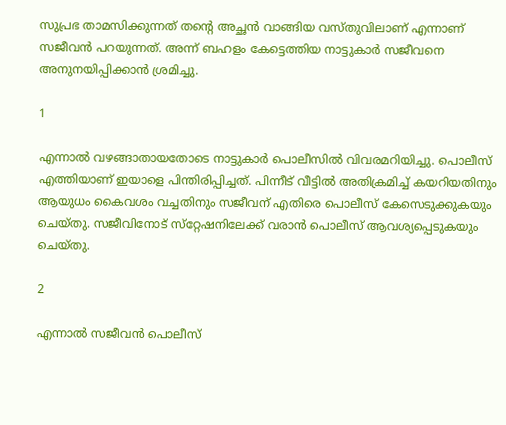സുപ്രഭ താമസിക്കുന്നത് തന്റെ അച്ഛന്‍ വാങ്ങിയ വസ്തുവിലാണ് എന്നാണ് സജീവന്‍ പറയുന്നത്. അന്ന് ബഹളം കേട്ടെത്തിയ നാട്ടുകാര്‍ സജീവനെ അനുനയിപ്പിക്കാന്‍ ശ്രമിച്ചു.

1

എന്നാല്‍ വഴങ്ങാതായതോടെ നാട്ടുകാര്‍ പൊലീസില്‍ വിവരമറിയിച്ചു. പൊലീസ് എത്തിയാണ് ഇയാളെ പിന്തിരിപ്പിച്ചത്. പിന്നീട് വീട്ടില്‍ അതിക്രമിച്ച് കയറിയതിനും ആയുധം കൈവശം വച്ചതിനും സജീവന് എതിരെ പൊലീസ് കേസെടുക്കുകയും ചെയ്തു. സജീവിനോട് സ്‌റ്റേഷനിലേക്ക് വരാന്‍ പൊലീസ് ആവശ്യപ്പെടുകയും ചെയ്തു.

2

എന്നാല്‍ സജീവന്‍ പൊലീസ്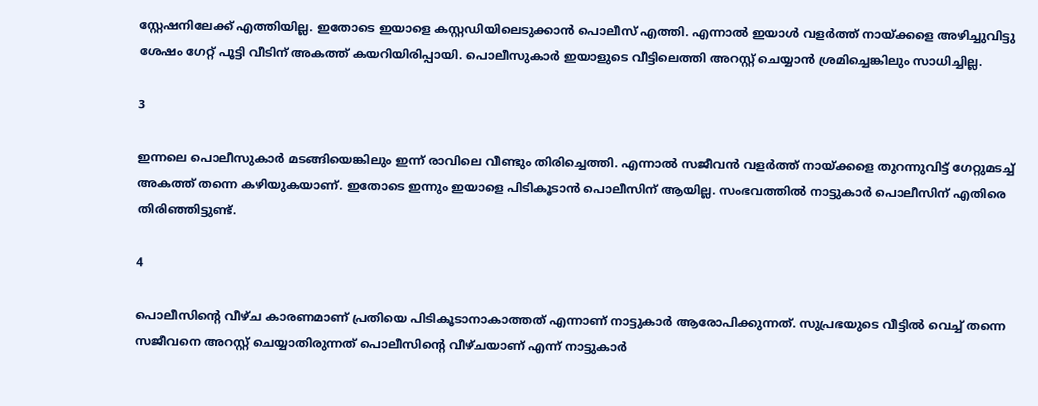സ്റ്റേഷനിലേക്ക് എത്തിയില്ല. ഇതോടെ ഇയാളെ കസ്റ്റഡിയിലെടുക്കാന്‍ പൊലീസ് എത്തി. എന്നാല്‍ ഇയാള്‍ വളര്‍ത്ത് നായ്ക്കളെ അഴിച്ചുവിട്ടു ശേഷം ഗേറ്റ് പൂട്ടി വീടിന് അകത്ത് കയറിയിരിപ്പായി. പൊലീസുകാര്‍ ഇയാളുടെ വീട്ടിലെത്തി അറസ്റ്റ് ചെയ്യാന്‍ ശ്രമിച്ചെങ്കിലും സാധിച്ചില്ല.

3

ഇന്നലെ പൊലീസുകാര്‍ മടങ്ങിയെങ്കിലും ഇന്ന് രാവിലെ വീണ്ടും തിരിച്ചെത്തി. എന്നാല്‍ സജീവന്‍ വളര്‍ത്ത് നായ്ക്കളെ തുറന്നുവിട്ട് ഗേറ്റുമടച്ച് അകത്ത് തന്നെ കഴിയുകയാണ്. ഇതോടെ ഇന്നും ഇയാളെ പിടികൂടാന്‍ പൊലീസിന് ആയില്ല. സംഭവത്തില്‍ നാട്ടുകാര്‍ പൊലീസിന് എതിരെ തിരിഞ്ഞിട്ടുണ്ട്.

4

പൊലീസിന്റെ വീഴ്ച കാരണമാണ് പ്രതിയെ പിടികൂടാനാകാത്തത് എന്നാണ് നാട്ടുകാര്‍ ആരോപിക്കുന്നത്. സുപ്രഭയുടെ വീട്ടില്‍ വെച്ച് തന്നെ സജീവനെ അറസ്റ്റ് ചെയ്യാതിരുന്നത് പൊലീസിന്റെ വീഴ്ചയാണ് എന്ന് നാട്ടുകാര്‍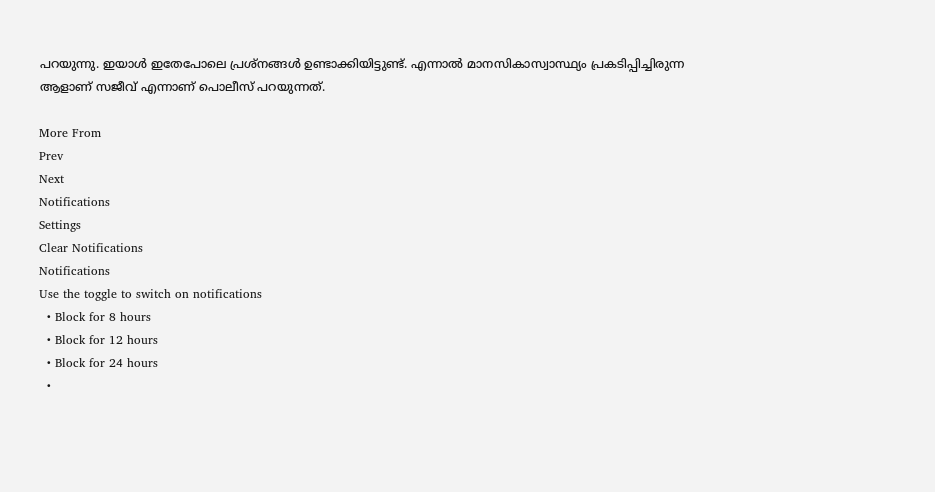പറയുന്നു. ഇയാള്‍ ഇതേപോലെ പ്രശ്‌നങ്ങള്‍ ഉണ്ടാക്കിയിട്ടുണ്ട്. എന്നാല്‍ മാനസികാസ്വാസ്ഥ്യം പ്രകടിപ്പിച്ചിരുന്ന ആളാണ് സജീവ് എന്നാണ് പൊലീസ് പറയുന്നത്.

More From
Prev
Next
Notifications
Settings
Clear Notifications
Notifications
Use the toggle to switch on notifications
  • Block for 8 hours
  • Block for 12 hours
  • Block for 24 hours
  •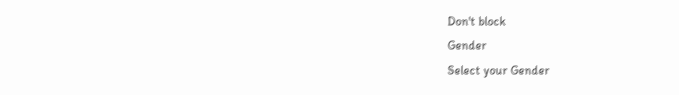Don't block
Gender
Select your Gender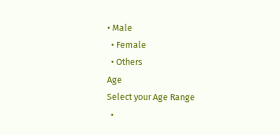• Male
  • Female
  • Others
Age
Select your Age Range
  •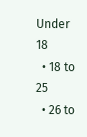Under 18
  • 18 to 25
  • 26 to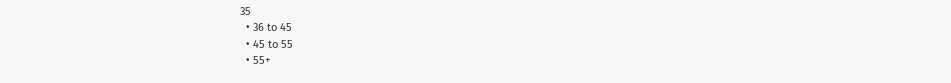35
  • 36 to 45
  • 45 to 55
  • 55+